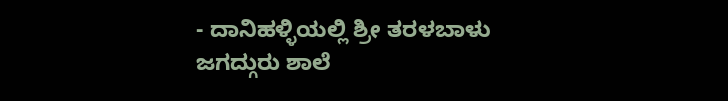- ದಾನಿಹಳ್ಳಿಯಲ್ಲಿ ಶ್ರೀ ತರಳಬಾಳು ಜಗದ್ಗುರು ಶಾಲೆ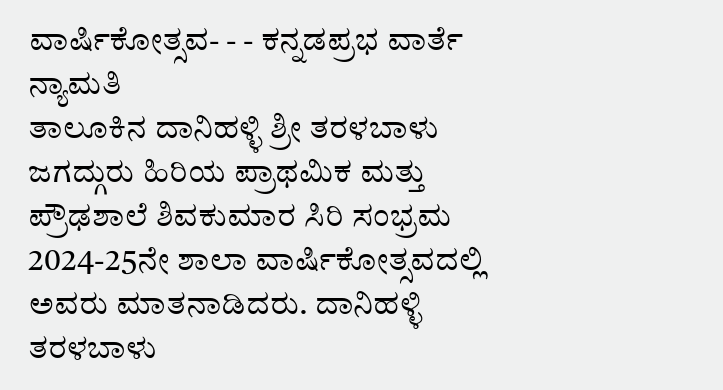ವಾರ್ಷಿಕೋತ್ಸವ- - - ಕನ್ನಡಪ್ರಭ ವಾರ್ತೆ ನ್ಯಾಮತಿ
ತಾಲೂಕಿನ ದಾನಿಹಳ್ಳಿ ಶ್ರೀ ತರಳಬಾಳು ಜಗದ್ಗುರು ಹಿರಿಯ ಪ್ರಾಥಮಿಕ ಮತ್ತು ಪ್ರೌಢಶಾಲೆ ಶಿವಕುಮಾರ ಸಿರಿ ಸಂಭ್ರಮ 2024-25ನೇ ಶಾಲಾ ವಾರ್ಷಿಕೋತ್ಸವದಲ್ಲಿ ಅವರು ಮಾತನಾಡಿದರು. ದಾನಿಹಳ್ಳಿ ತರಳಬಾಳು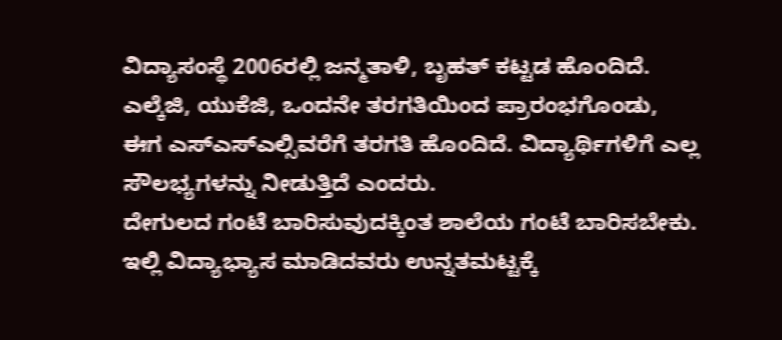ವಿದ್ಯಾಸಂಸ್ಥೆ 2006ರಲ್ಲಿ ಜನ್ಮತಾಳಿ, ಬೃಹತ್ ಕಟ್ಟಡ ಹೊಂದಿದೆ. ಎಲ್ಕೆಜಿ, ಯುಕೆಜಿ, ಒಂದನೇ ತರಗತಿಯಿಂದ ಪ್ರಾರಂಭಗೊಂಡು, ಈಗ ಎಸ್ಎಸ್ಎಲ್ಸಿವರೆಗೆ ತರಗತಿ ಹೊಂದಿದೆ. ವಿದ್ಯಾರ್ಥಿಗಳಿಗೆ ಎಲ್ಲ ಸೌಲಭ್ಯಗಳನ್ನು ನೀಡುತ್ತಿದೆ ಎಂದರು.
ದೇಗುಲದ ಗಂಟೆ ಬಾರಿಸುವುದಕ್ಕಿಂತ ಶಾಲೆಯ ಗಂಟೆ ಬಾರಿಸಬೇಕು. ಇಲ್ಲಿ ವಿದ್ಯಾಭ್ಯಾಸ ಮಾಡಿದವರು ಉನ್ನತಮಟ್ಟಕ್ಕೆ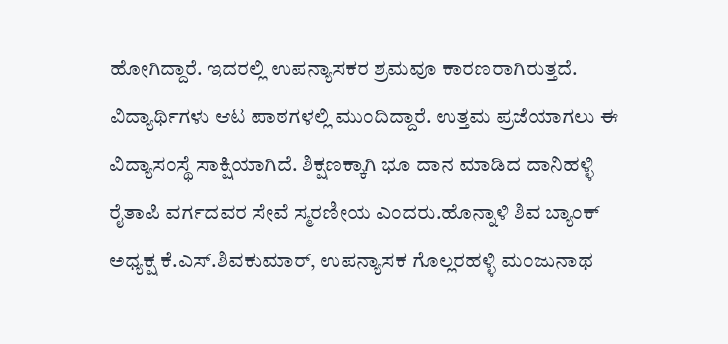ಹೋಗಿದ್ದಾರೆ. ಇದರಲ್ಲಿ ಉಪನ್ಯಾಸಕರ ಶ್ರಮವೂ ಕಾರಣರಾಗಿರುತ್ತದೆ. ವಿದ್ಯಾರ್ಥಿಗಳು ಆಟ ಪಾಠಗಳಲ್ಲಿ ಮುಂದಿದ್ದಾರೆ. ಉತ್ತಮ ಪ್ರಜೆಯಾಗಲು ಈ ವಿದ್ಯಾಸಂಸ್ಥೆ ಸಾಕ್ಷಿಯಾಗಿದೆ. ಶಿಕ್ಷಣಕ್ಕಾಗಿ ಭೂ ದಾನ ಮಾಡಿದ ದಾನಿಹಳ್ಳಿ ರೈತಾಪಿ ವರ್ಗದವರ ಸೇವೆ ಸ್ಮರಣೀಯ ಎಂದರು.ಹೊನ್ನಾಳಿ ಶಿವ ಬ್ಯಾಂಕ್ ಅಧ್ಯಕ್ಷ ಕೆ.ಎಸ್.ಶಿವಕುಮಾರ್, ಉಪನ್ಯಾಸಕ ಗೊಲ್ಲರಹಳ್ಳಿ ಮಂಜುನಾಥ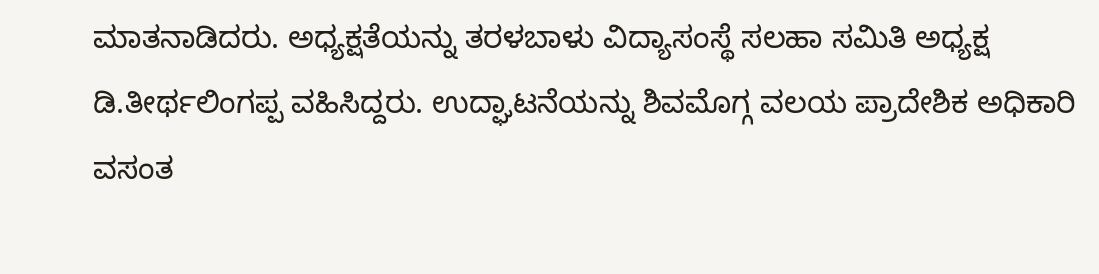ಮಾತನಾಡಿದರು. ಅಧ್ಯಕ್ಷತೆಯನ್ನು ತರಳಬಾಳು ವಿದ್ಯಾಸಂಸ್ಥೆ ಸಲಹಾ ಸಮಿತಿ ಅಧ್ಯಕ್ಷ ಡಿ.ತೀರ್ಥಲಿಂಗಪ್ಪ ವಹಿಸಿದ್ದರು. ಉದ್ಘಾಟನೆಯನ್ನು ಶಿವಮೊಗ್ಗ ವಲಯ ಪ್ರಾದೇಶಿಕ ಅಧಿಕಾರಿ ವಸಂತ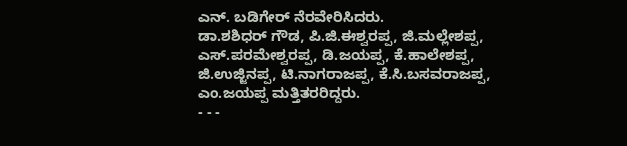ಎನ್. ಬಡಿಗೇರ್ ನೆರವೇರಿಸಿದರು.
ಡಾ.ಶಶಿಧರ್ ಗೌಡ, ಪಿ.ಜಿ.ಈಶ್ವರಪ್ಪ, ಜಿ.ಮಲ್ಲೇಶಪ್ಪ, ಎಸ್.ಪರಮೇಶ್ವರಪ್ಪ, ಡಿ.ಜಯಪ್ಪ, ಕೆ.ಹಾಲೇಶಪ್ಪ, ಜಿ.ಉಜ್ಜಿನಪ್ಪ, ಟಿ.ನಾಗರಾಜಪ್ಪ, ಕೆ.ಸಿ.ಬಸವರಾಜಪ್ಪ, ಎಂ.ಜಯಪ್ಪ ಮತ್ತಿತರರಿದ್ದರು.
- - -